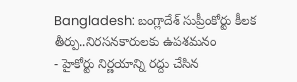Bangladesh: బంగ్లాదేశ్ సుప్రీంకోర్టు కీలక తీర్పు..నిరసనకారులకు ఉపశమనం
- హైకోర్టు నిర్ణయాన్ని రద్దు చేసిన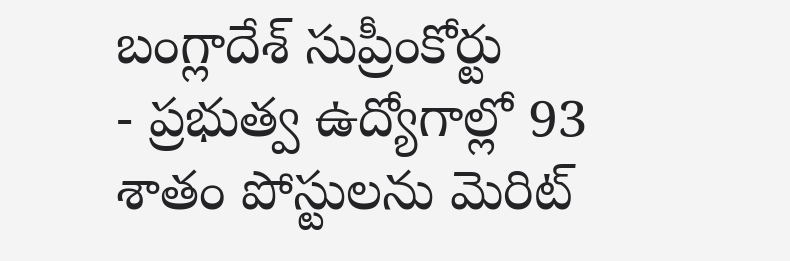బంగ్లాదేశ్ సుప్రీంకోర్టు
- ప్రభుత్వ ఉద్యోగాల్లో 93 శాతం పోస్టులను మెరిట్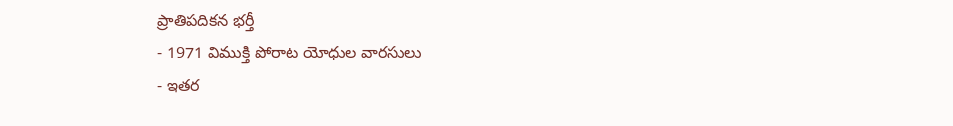ప్రాతిపదికన భర్తీ
- 1971 విముక్తి పోరాట యోధుల వారసులు
- ఇతర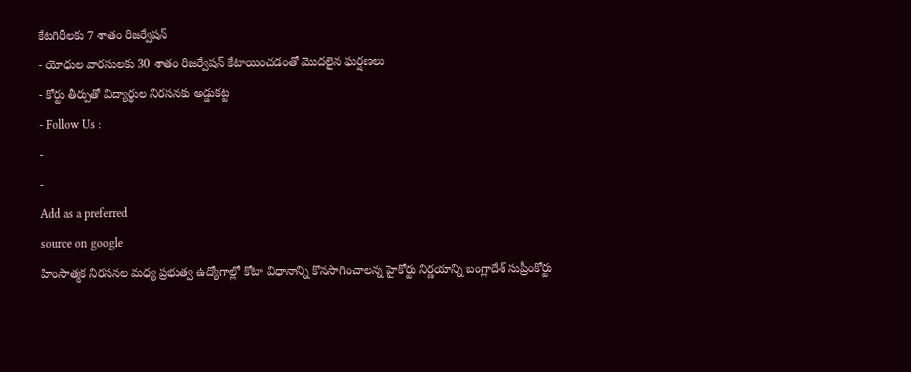కేటగిరీలకు 7 శాతం రిజర్వేషన్
- యోధుల వారసులకు 30 శాతం రిజర్వేషన్ కేటాయించడంతో మొదలైన ఘర్షణలు
- కోర్టు తీర్పుతో విద్యార్థుల నిరసనకు అడ్డుకట్ట
- Follow Us :
-
-
Add as a preferred
source on google
హింసాత్మక నిరసనల మధ్య ప్రభుత్వ ఉద్యోగాల్లో కోటా విధానాన్ని కొనసాగించాలన్న హైకోర్టు నిర్ణయాన్ని బంగ్లాదేశ్ సుప్రీంకోర్టు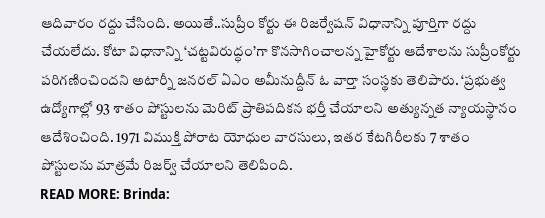ఆదివారం రద్దు చేసింది. అయితే..సుప్రీం కోర్టు ఈ రిజర్వేషన్ విధానాన్ని పూర్తిగా రద్దు చేయలేదు. కోటా విధానాన్ని ‘చట్టవిరుద్ధం’గా కొనసాగించాలన్న హైకోర్టు ఆదేశాలను సుప్రీంకోర్టు పరిగణించిందని అటార్నీ జనరల్ ఏఎం అమీనుద్దీన్ ఓ వార్తా సంస్థకు తెలిపారు. ‘ప్రభుత్వ ఉద్యోగాల్లో 93 శాతం పోస్టులను మెరిట్ ప్రాతిపదికన భర్తీ చేయాలని అత్యున్నత న్యాయస్థానం ఆదేశించింది. 1971 విముక్తి పోరాట యోధుల వారసులు, ఇతర కేటగిరీలకు 7 శాతం పోస్టులను మాత్రమే రిజర్వ్ చేయాలని తెలిపింది.
READ MORE: Brinda: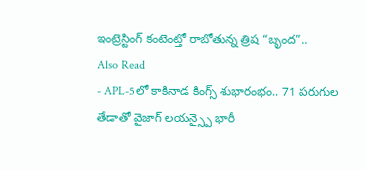ఇంట్రెస్టింగ్ కంటెంట్తో రాబోతున్న త్రిష “బృంద”..
Also Read
- APL-5లో కాకినాడ కింగ్స్ శుభారంభం.. 71 పరుగుల తేడాతో వైజాగ్ లయన్స్పై భారీ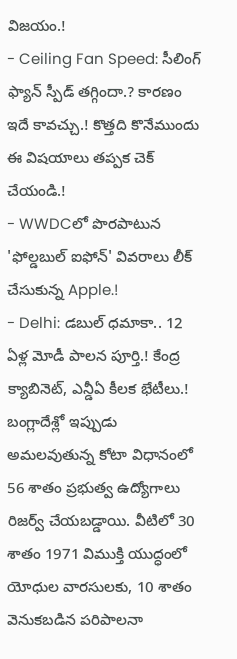విజయం.!
- Ceiling Fan Speed: సీలింగ్ ఫ్యాన్ స్పీడ్ తగ్గిందా.? కారణం ఇదే కావచ్చు.! కొత్తది కొనేముందు ఈ విషయాలు తప్పక చెక్ చేయండి.!
- WWDCలో పొరపాటున 'ఫోల్డబుల్ ఐఫోన్' వివరాలు లీక్ చేసుకున్న Apple.!
- Delhi: డబుల్ ధమాకా.. 12 ఏళ్ల మోడీ పాలన పూర్తి.! కేంద్ర క్యాబినెట్, ఎన్డీఏ కీలక భేటీలు.!
బంగ్లాదేశ్లో ఇప్పుడు అమలవుతున్న కోటా విధానంలో 56 శాతం ప్రభుత్వ ఉద్యోగాలు రిజర్వ్ చేయబడ్డాయి. వీటిలో 30 శాతం 1971 విముక్తి యుద్ధంలో యోధుల వారసులకు, 10 శాతం వెనుకబడిన పరిపాలనా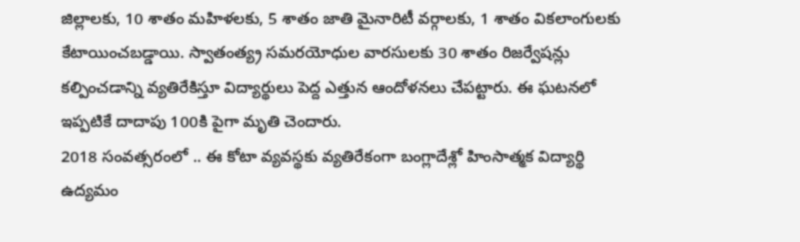జిల్లాలకు, 10 శాతం మహిళలకు, 5 శాతం జాతి మైనారిటీ వర్గాలకు, 1 శాతం వికలాంగులకు కేటాయించబడ్డాయి. స్వాతంత్య్ర సమరయోధుల వారసులకు 30 శాతం రిజర్వేషన్లు కల్పించడాన్ని వ్యతిరేకిస్తూ విద్యార్థులు పెద్ద ఎత్తున ఆందోళనలు చేపట్టారు. ఈ ఘటనలో ఇప్పటికే దాదాపు 100కి పైగా మృతి చెందారు.
2018 సంవత్సరంలో .. ఈ కోటా వ్యవస్థకు వ్యతిరేకంగా బంగ్లాదేశ్లో హింసాత్మక విద్యార్థి ఉద్యమం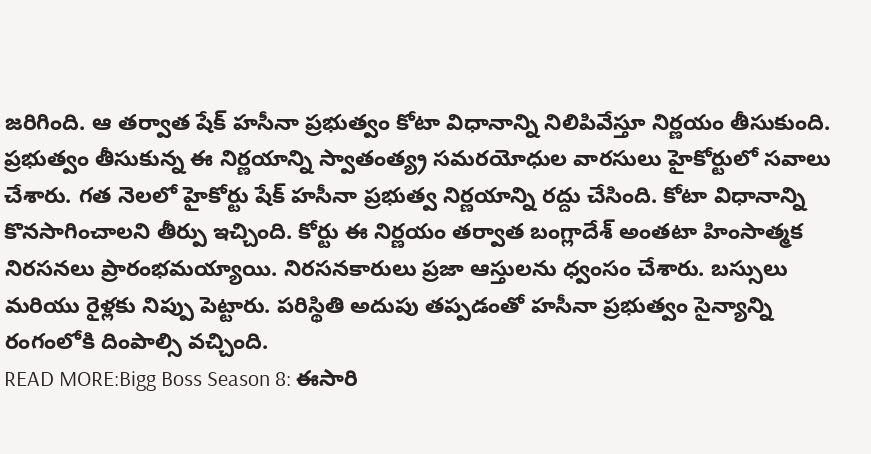జరిగింది. ఆ తర్వాత షేక్ హసీనా ప్రభుత్వం కోటా విధానాన్ని నిలిపివేస్తూ నిర్ణయం తీసుకుంది. ప్రభుత్వం తీసుకున్న ఈ నిర్ణయాన్ని స్వాతంత్య్ర సమరయోధుల వారసులు హైకోర్టులో సవాలు చేశారు. గత నెలలో హైకోర్టు షేక్ హసీనా ప్రభుత్వ నిర్ణయాన్ని రద్దు చేసింది. కోటా విధానాన్ని కొనసాగించాలని తీర్పు ఇచ్చింది. కోర్టు ఈ నిర్ణయం తర్వాత బంగ్లాదేశ్ అంతటా హింసాత్మక నిరసనలు ప్రారంభమయ్యాయి. నిరసనకారులు ప్రజా ఆస్తులను ధ్వంసం చేశారు. బస్సులు మరియు రైళ్లకు నిప్పు పెట్టారు. పరిస్థితి అదుపు తప్పడంతో హసీనా ప్రభుత్వం సైన్యాన్ని రంగంలోకి దింపాల్సి వచ్చింది.
READ MORE:Bigg Boss Season 8: ఈసారి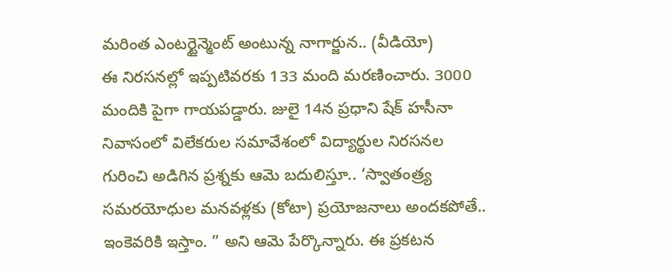మరింత ఎంటర్టైన్మెంట్ అంటున్న నాగార్జున.. (వీడియో)
ఈ నిరసనల్లో ఇప్పటివరకు 133 మంది మరణించారు. 3000 మందికి పైగా గాయపడ్డారు. జులై 14న ప్రధాని షేక్ హసీనా నివాసంలో విలేకరుల సమావేశంలో విద్యార్థుల నిరసనల గురించి అడిగిన ప్రశ్నకు ఆమె బదులిస్తూ.. ‘స్వాతంత్ర్య సమరయోధుల మనవళ్లకు (కోటా) ప్రయోజనాలు అందకపోతే.. ఇంకెవరికి ఇస్తాం. ” అని ఆమె పేర్కొన్నారు. ఈ ప్రకటన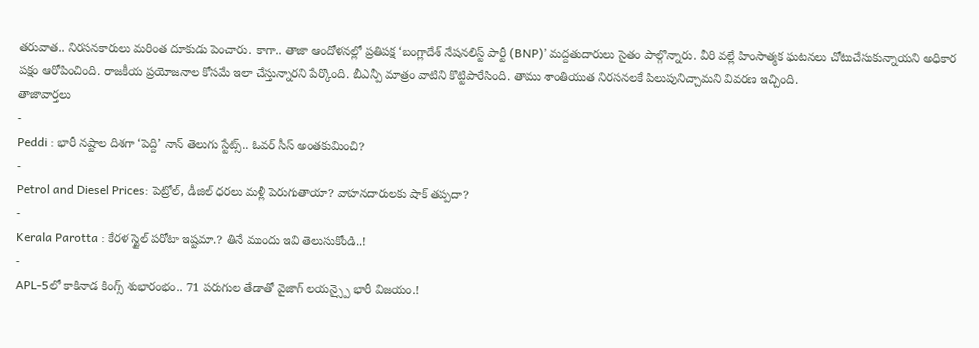తరువాత.. నిరసనకారులు మరింత దూకుడు పెంచారు. కాగా.. తాజా ఆందోళనల్లో ప్రతిపక్ష ‘బంగ్లాదేశ్ నేషనలిస్ట్ పార్టీ (BNP)’ మద్దతుదారులు సైతం పాల్గొన్నారు. వీరి వల్లే హింసాత్మక ఘటనలు చోటుచేసుకున్నాయని అధికార పక్షం ఆరోపించింది. రాజకీయ ప్రయోజనాల కోసమే ఇలా చేస్తున్నారని పేర్కొంది. బీఎన్పీ మాత్రం వాటిని కొట్టిపారేసింది. తాము శాంతియుత నిరసనలకే పిలుపునిచ్చామని వివరణ ఇచ్చింది.
తాజావార్తలు
-
Peddi : భారీ నష్టాల దిశగా ‘పెద్ది’ నాన్ తెలుగు స్టేట్స్.. ఓవర్ సీస్ అంతకుమించి?
-
Petrol and Diesel Prices: పెట్రోల్, డీజిల్ ధరలు మళ్లీ పెరుగుతాయా? వాహనదారులకు షాక్ తప్పదా?
-
Kerala Parotta : కేరళ స్టైల్ పరోటా ఇష్టమా.? తినే ముందు ఇవి తెలుసుకోండి..!
-
APL-5లో కాకినాడ కింగ్స్ శుభారంభం.. 71 పరుగుల తేడాతో వైజాగ్ లయన్స్పై భారీ విజయం.!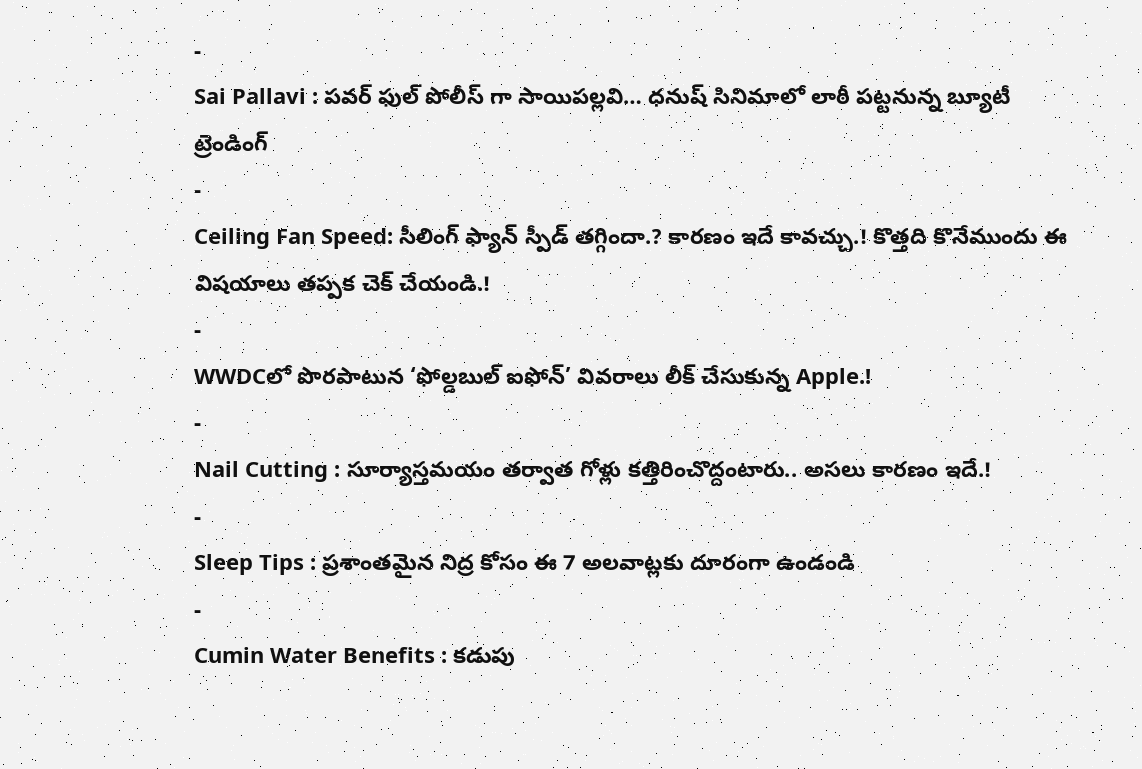-
Sai Pallavi : పవర్ ఫుల్ పోలీస్ గా సాయిపల్లవి… ధనుష్ సినిమాలో లాఠీ పట్టనున్న బ్యూటీ
ట్రెండింగ్
-
Ceiling Fan Speed: సీలింగ్ ఫ్యాన్ స్పీడ్ తగ్గిందా.? కారణం ఇదే కావచ్చు.! కొత్తది కొనేముందు ఈ విషయాలు తప్పక చెక్ చేయండి.!
-
WWDCలో పొరపాటున ‘ఫోల్డబుల్ ఐఫోన్’ వివరాలు లీక్ చేసుకున్న Apple.!
-
Nail Cutting : సూర్యాస్తమయం తర్వాత గోళ్లు కత్తిరించొద్దంటారు.. అసలు కారణం ఇదే.!
-
Sleep Tips : ప్రశాంతమైన నిద్ర కోసం ఈ 7 అలవాట్లకు దూరంగా ఉండండి
-
Cumin Water Benefits : కడుపు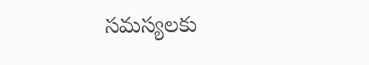సమస్యలకు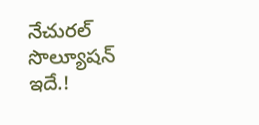నేచురల్ సొల్యూషన్ ఇదే.!